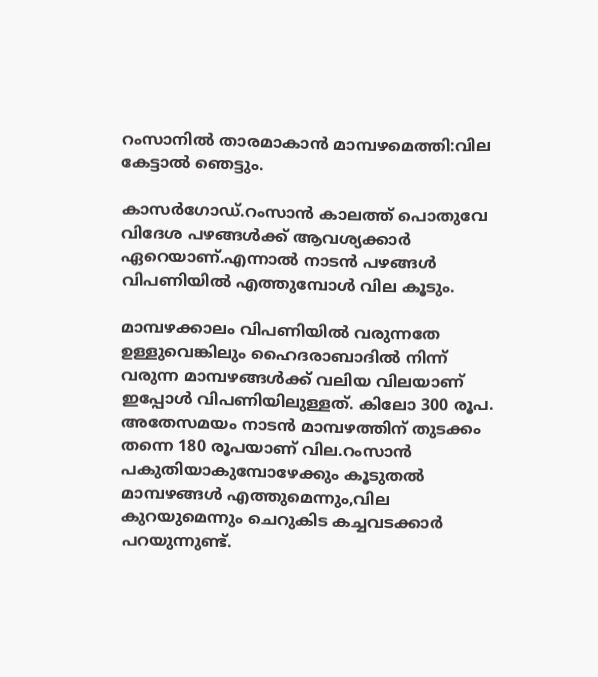റംസാനില്‍ താരമാകാന്‍ മാമ്പഴമെത്തി:വില കേട്ടാല്‍ ഞെട്ടും.

കാസര്‍ഗോഡ്.റംസാന്‍ കാലത്ത് പൊതുവേ വിദേശ പഴങ്ങള്‍ക്ക് ആവശ്യക്കാര്‍ ഏറെയാണ്.എന്നാല്‍ നാടന്‍ പഴങ്ങള്‍ വിപണിയില്‍ എത്തുമ്പോള്‍ വില കൂടും.

മാമ്പഴക്കാലം വിപണിയില്‍ വരുന്നതേ ഉള്ളുവെങ്കിലും ഹൈദരാബാദില്‍ നിന്ന് വരുന്ന മാമ്പഴങ്ങള്‍ക്ക് വലിയ വിലയാണ് ഇപ്പോള്‍ വിപണിയിലുള്ളത്. കിലോ 300 രൂപ. അതേസമയം നാടന്‍ മാമ്പഴത്തിന് തുടക്കം തന്നെ 180 രൂപയാണ് വില.റംസാന്‍ പകുതിയാകുമ്പോഴേക്കും കൂടുതല്‍ മാമ്പഴങ്ങള്‍ എത്തുമെന്നും,വില കുറയുമെന്നും ചെറുകിട കച്ചവടക്കാര്‍ പറയുന്നുണ്ട്.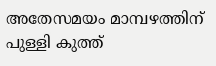അതേസമയം മാമ്പഴത്തിന് പുള്ളി കുത്ത്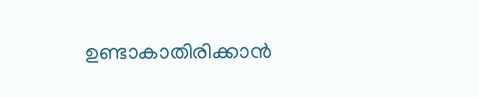ഉണ്ടാകാതിരിക്കാന്‍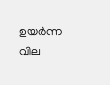ഉയര്‍ന്ന വില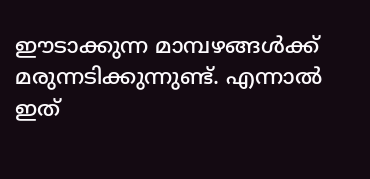ഈടാക്കുന്ന മാമ്പഴങ്ങള്‍ക്ക് മരുന്നടിക്കുന്നുണ്ട്. എന്നാല്‍ ഇത്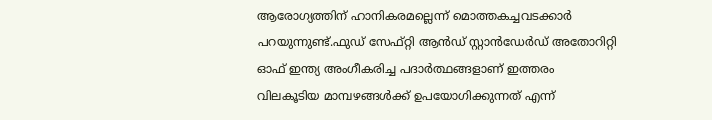ആരോഗ്യത്തിന് ഹാനികരമല്ലെന്ന് മൊത്തകച്ചവടക്കാര്‍ പറയുന്നുണ്ട്.ഫുഡ് സേഫ്റ്റി ആന്‍ഡ് സ്റ്റാന്‍ഡേര്‍ഡ് അതോറിറ്റി ഓഫ് ഇന്ത്യ അംഗീകരിച്ച പദാര്‍ത്ഥങ്ങളാണ് ഇത്തരം വിലകൂടിയ മാമ്പഴങ്ങള്‍ക്ക് ഉപയോഗിക്കുന്നത് എന്ന്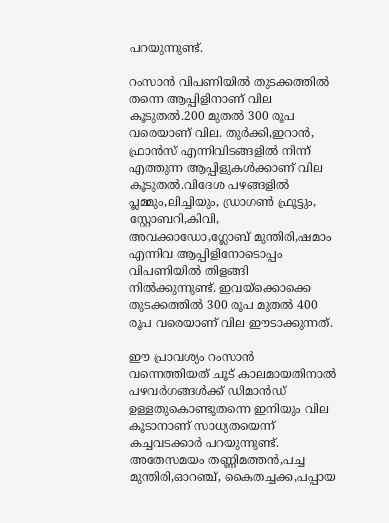പറയുന്നുണ്ട്.

റംസാന്‍ വിപണിയില്‍ തുടക്കത്തില്‍ തന്നെ ആപ്പിളിനാണ് വില കൂടുതല്‍.200 മുതല്‍ 300 രൂപ വരെയാണ് വില. തുര്‍ക്കി,ഇറാന്‍, ഫ്രാന്‍സ് എന്നിവിടങ്ങളില്‍ നിന്ന് എത്തുന്ന ആപ്പിളുകള്‍ക്കാണ് വില കൂടുതല്‍.വിദേശ പഴങ്ങളില്‍ പ്ലമ്മും,ലിച്ചിയും, ഡ്രാഗണ്‍ ഫ്രൂട്ടും, സ്റ്റോബറി,കിവി, അവക്കാഡോ,ഗ്ലോബ് മുന്തിരി,ഷമാം എന്നിവ ആപ്പിളിനോടൊപ്പം വിപണിയില്‍ തിളങ്ങി നില്‍ക്കുന്നുണ്ട്. ഇവയ്‌ക്കൊക്കെ തുടക്കത്തില്‍ 300 രൂപ മുതല്‍ 400 രൂപ വരെയാണ് വില ഈടാക്കുന്നത്.

ഈ പ്രാവശ്യം റംസാന്‍ വന്നെത്തിയത് ചൂട് കാലമായതിനാല്‍ പഴവര്‍ഗങ്ങള്‍ക്ക് ഡിമാന്‍ഡ് ഉള്ളതുകൊണ്ടുതന്നെ ഇനിയും വില കൂടാനാണ് സാധ്യതയെന്ന് കച്ചവടക്കാര്‍ പറയുന്നുണ്ട്. അതേസമയം തണ്ണിമത്തന്‍,പച്ച മുന്തിരി,ഓറഞ്ച്, കൈതച്ചക്ക,പപ്പായ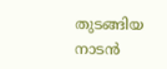തുടങ്ങിയ നാടന്‍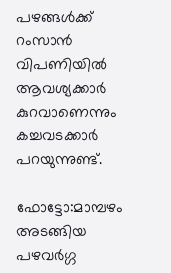പഴങ്ങള്‍ക്ക് റംസാന്‍ വിപണിയില്‍ ആവശ്യക്കാര്‍ കുറവാണെന്നും കച്ചവടക്കാര്‍ പറയുന്നുണ്ട്.

ഫോട്ടോ:മാമ്പഴം അടങ്ങിയ പഴവര്‍ഗ്ഗ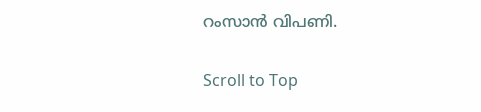റംസാന്‍ വിപണി.

Scroll to Top